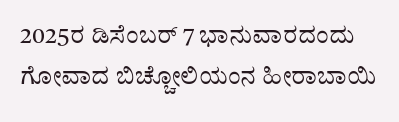2025ರ ಡಿಸೆಂಬರ್ 7 ಭಾನುವಾರದಂದು ಗೋವಾದ ಬಿಚ್ಚೋಲಿಯಂನ ಹೀರಾಬಾಯಿ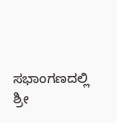ಸಭಾಂಗಣದಲ್ಲಿ
ಶ್ರೀ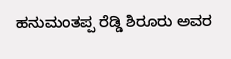ಹನುಮಂತಪ್ಪ ರೆಡ್ಡಿ ಶಿರೂರು ಅವರ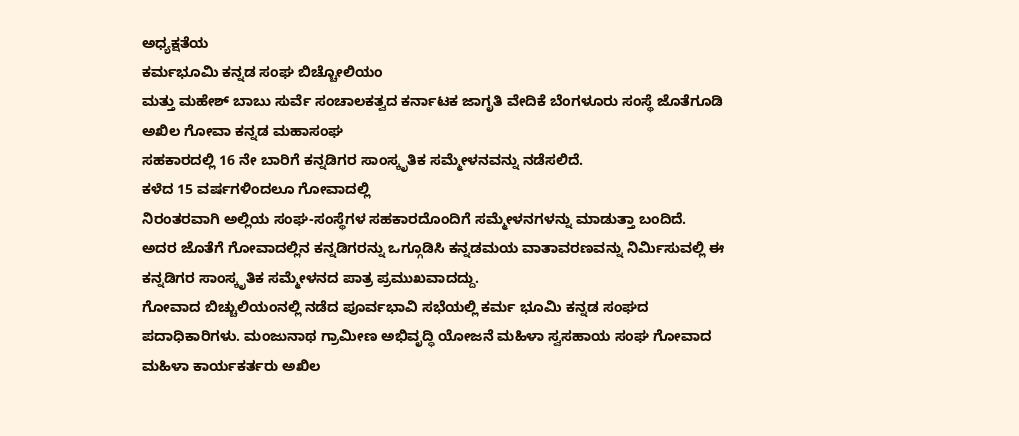ಅಧ್ಯಕ್ಷತೆಯ
ಕರ್ಮಭೂಮಿ ಕನ್ನಡ ಸಂಘ ಬಿಚ್ಚೋಲಿಯಂ
ಮತ್ತು ಮಹೇಶ್ ಬಾಬು ಸುರ್ವೆ ಸಂಚಾಲಕತ್ವದ ಕರ್ನಾಟಕ ಜಾಗೃತಿ ವೇದಿಕೆ ಬೆಂಗಳೂರು ಸಂಸ್ಥೆ ಜೊತೆಗೂಡಿ ಅಖಿಲ ಗೋವಾ ಕನ್ನಡ ಮಹಾಸಂಘ
ಸಹಕಾರದಲ್ಲಿ 16 ನೇ ಬಾರಿಗೆ ಕನ್ನಡಿಗರ ಸಾಂಸ್ಕೃತಿಕ ಸಮ್ಮೇಳನವನ್ನು ನಡೆಸಲಿದೆ.
ಕಳೆದ 15 ವರ್ಷಗಳಿಂದಲೂ ಗೋವಾದಲ್ಲಿ
ನಿರಂತರವಾಗಿ ಅಲ್ಲಿಯ ಸಂಘ-ಸಂಸ್ಥೆಗಳ ಸಹಕಾರದೊಂದಿಗೆ ಸಮ್ಮೇಳನಗಳನ್ನು ಮಾಡುತ್ತಾ ಬಂದಿದೆ.
ಅದರ ಜೊತೆಗೆ ಗೋವಾದಲ್ಲಿನ ಕನ್ನಡಿಗರನ್ನು ಒಗ್ಗೂಡಿಸಿ ಕನ್ನಡಮಯ ವಾತಾವರಣವನ್ನು ನಿರ್ಮಿಸುವಲ್ಲಿ ಈ ಕನ್ನಡಿಗರ ಸಾಂಸ್ಕೃತಿಕ ಸಮ್ಮೇಳನದ ಪಾತ್ರ ಪ್ರಮುಖವಾದದ್ದು.
ಗೋವಾದ ಬಿಚ್ಚುಲಿಯಂನಲ್ಲಿ ನಡೆದ ಪೂರ್ವಭಾವಿ ಸಭೆಯಲ್ಲಿ ಕರ್ಮ ಭೂಮಿ ಕನ್ನಡ ಸಂಘದ ಪದಾಧಿಕಾರಿಗಳು. ಮಂಜುನಾಥ ಗ್ರಾಮೀಣ ಅಭಿವೃದ್ಧಿ ಯೋಜನೆ ಮಹಿಳಾ ಸ್ವಸಹಾಯ ಸಂಘ ಗೋವಾದ ಮಹಿಳಾ ಕಾರ್ಯಕರ್ತರು ಅಖಿಲ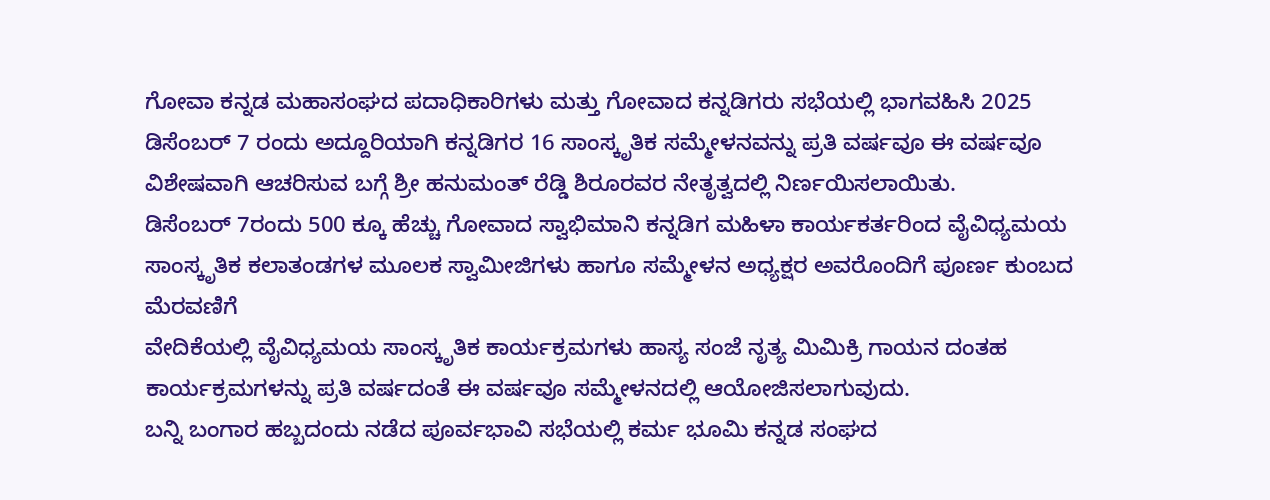ಗೋವಾ ಕನ್ನಡ ಮಹಾಸಂಘದ ಪದಾಧಿಕಾರಿಗಳು ಮತ್ತು ಗೋವಾದ ಕನ್ನಡಿಗರು ಸಭೆಯಲ್ಲಿ ಭಾಗವಹಿಸಿ 2025 ಡಿಸೆಂಬರ್ 7 ರಂದು ಅದ್ದೂರಿಯಾಗಿ ಕನ್ನಡಿಗರ 16 ಸಾಂಸ್ಕೃತಿಕ ಸಮ್ಮೇಳನವನ್ನು ಪ್ರತಿ ವರ್ಷವೂ ಈ ವರ್ಷವೂ ವಿಶೇಷವಾಗಿ ಆಚರಿಸುವ ಬಗ್ಗೆ ಶ್ರೀ ಹನುಮಂತ್ ರೆಡ್ಡಿ ಶಿರೂರವರ ನೇತೃತ್ವದಲ್ಲಿ ನಿರ್ಣಯಿಸಲಾಯಿತು.
ಡಿಸೆಂಬರ್ 7ರಂದು 500 ಕ್ಕೂ ಹೆಚ್ಚು ಗೋವಾದ ಸ್ವಾಭಿಮಾನಿ ಕನ್ನಡಿಗ ಮಹಿಳಾ ಕಾರ್ಯಕರ್ತರಿಂದ ವೈವಿಧ್ಯಮಯ ಸಾಂಸ್ಕೃತಿಕ ಕಲಾತಂಡಗಳ ಮೂಲಕ ಸ್ವಾಮೀಜಿಗಳು ಹಾಗೂ ಸಮ್ಮೇಳನ ಅಧ್ಯಕ್ಷರ ಅವರೊಂದಿಗೆ ಪೂರ್ಣ ಕುಂಬದ ಮೆರವಣಿಗೆ
ವೇದಿಕೆಯಲ್ಲಿ ವೈವಿಧ್ಯಮಯ ಸಾಂಸ್ಕೃತಿಕ ಕಾರ್ಯಕ್ರಮಗಳು ಹಾಸ್ಯ ಸಂಜೆ ನೃತ್ಯ ಮಿಮಿಕ್ರಿ ಗಾಯನ ದಂತಹ ಕಾರ್ಯಕ್ರಮಗಳನ್ನು ಪ್ರತಿ ವರ್ಷದಂತೆ ಈ ವರ್ಷವೂ ಸಮ್ಮೇಳನದಲ್ಲಿ ಆಯೋಜಿಸಲಾಗುವುದು.
ಬನ್ನಿ ಬಂಗಾರ ಹಬ್ಬದಂದು ನಡೆದ ಪೂರ್ವಭಾವಿ ಸಭೆಯಲ್ಲಿ ಕರ್ಮ ಭೂಮಿ ಕನ್ನಡ ಸಂಘದ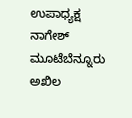ಉಪಾಧ್ಯಕ್ಷ ನಾಗೇಶ್ ಮೂಟೆಬೆನ್ನೂರು
ಅಖಿಲ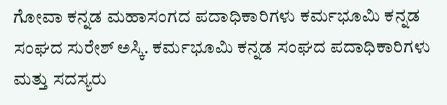ಗೋವಾ ಕನ್ನಡ ಮಹಾಸಂಗದ ಪದಾಧಿಕಾರಿಗಳು ಕರ್ಮಭೂಮಿ ಕನ್ನಡ ಸಂಘದ ಸುರೇಶ್ ಅಸ್ಕಿ. ಕರ್ಮಭೂಮಿ ಕನ್ನಡ ಸಂಘದ ಪದಾಧಿಕಾರಿಗಳು ಮತ್ತು ಸದಸ್ಯರು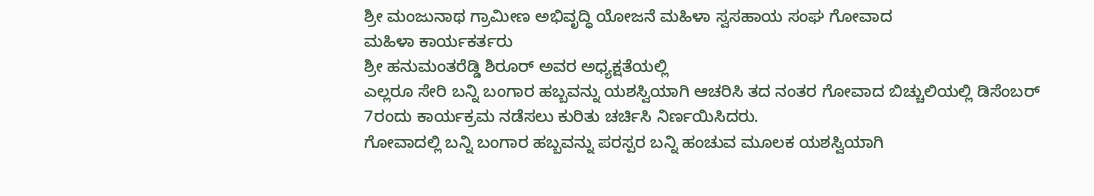ಶ್ರೀ ಮಂಜುನಾಥ ಗ್ರಾಮೀಣ ಅಭಿವೃದ್ಧಿ ಯೋಜನೆ ಮಹಿಳಾ ಸ್ವಸಹಾಯ ಸಂಘ ಗೋವಾದ
ಮಹಿಳಾ ಕಾರ್ಯಕರ್ತರು
ಶ್ರೀ ಹನುಮಂತರೆಡ್ಡಿ ಶಿರೂರ್ ಅವರ ಅಧ್ಯಕ್ಷತೆಯಲ್ಲಿ
ಎಲ್ಲರೂ ಸೇರಿ ಬನ್ನಿ ಬಂಗಾರ ಹಬ್ಬವನ್ನು ಯಶಸ್ವಿಯಾಗಿ ಆಚರಿಸಿ ತದ ನಂತರ ಗೋವಾದ ಬಿಚ್ಚುಲಿಯಲ್ಲಿ ಡಿಸೆಂಬರ್ 7ರಂದು ಕಾರ್ಯಕ್ರಮ ನಡೆಸಲು ಕುರಿತು ಚರ್ಚಿಸಿ ನಿರ್ಣಯಿಸಿದರು.
ಗೋವಾದಲ್ಲಿ ಬನ್ನಿ ಬಂಗಾರ ಹಬ್ಬವನ್ನು ಪರಸ್ಪರ ಬನ್ನಿ ಹಂಚುವ ಮೂಲಕ ಯಶಸ್ವಿಯಾಗಿ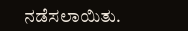ನಡೆಸಲಾಯಿತು.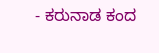- ಕರುನಾಡ ಕಂದ